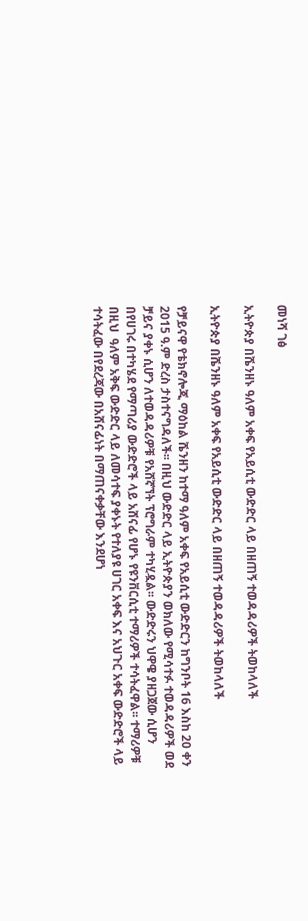መነሻ ገፅ

ኢትዮጵያ በሼንዘኑ ዓለም አቀፍ የአይሲቲ ውድድር ላይ በዘጠኝ ተወዳዳሪዎች ትወከላለች

ኢትዮጵያ በሼንዘኑ ዓለም አቀፍ የአይሲቲ ውድድር ላይ በዘጠኝ ተወዳዳሪዎች ትወከላለች

የቻይናዋ የቴክኖሎጂ ማዕከል ሼንዘን ከተማ ዓለም አቀፍ የአይሲቲ ውድድርን ከግንቦት 16 እስከ 20 ቀን 2015 ዓ.ም ድረስ ታስተናግዳለች፡፡ በዚህ ውድድር ላይ ኢትዮጵያን ወክለው የሚሳተፉ ተወዳዳሪዎች ወደ ቻይና ያቀኑ ሲሆን ለተወዳዳሪዎቹ የአሸኛኘት ፕሮግራም ተካሂዷል፡፡ ውድድሩን ህዋዌ ያዘጋጀው ሲሆን በየሀገሩ በተካሄደ የማጣሪያ ውድድሮች ላይ አሸናፊ የሆኑ የዩንቨርሲቲ ተማሪዎች ተሳትፈዋል፡፡ ተማሪዎቹ በዚህ  ዓለም አቅፍ ውድድር ላይ ለመሳተፍ ያቀኑት የተለያዩ ሀገር አቀፍ እና አህጉር አቀፍ ውድድሮች ላይ ተሳትፈው በየደረጃው በአሸናፊነት በማጠናቀቃቸው እንደሆነ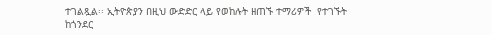ተገልጿል፡፡ ኢትዮጵያን በዚህ ውድድር ላይ የወከሉት ዘጠኙ ተማሪዎች  የተገኙት ከጎንደር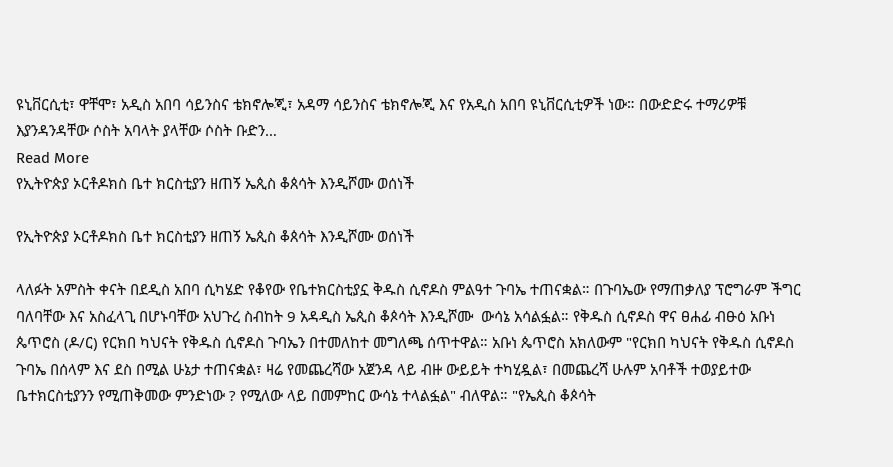ዩኒቨርሲቲ፣ ዋቸሞ፣ አዲስ አበባ ሳይንስና ቴክኖሎጂ፣ አዳማ ሳይንስና ቴክኖሎጂ እና የአዲስ አበባ ዩኒቨርሲቲዎች ነው። በውድድሩ ተማሪዎቹ  እያንዳንዳቸው ሶስት አባላት ያላቸው ሶስት ቡድን…
Read More
የኢትዮጵያ ኦርቶዶክስ ቤተ ክርስቲያን ዘጠኝ ኤጲስ ቆጰሳት እንዲሾሙ ወሰነች

የኢትዮጵያ ኦርቶዶክስ ቤተ ክርስቲያን ዘጠኝ ኤጲስ ቆጰሳት እንዲሾሙ ወሰነች

ላለፉት አምስት ቀናት በደዲስ አበባ ሲካሄድ የቆየው የቤተክርስቲያኗ ቅዱስ ሲኖዶስ ምልዓተ ጉባኤ ተጠናቋል። በጉባኤው የማጠቃለያ ፕሮግራም ችግር ባለባቸው እና አስፈላጊ በሆኑባቸው አህጉረ ስብከት 9 አዳዲስ ኤጲስ ቆጶሳት እንዲሾሙ  ውሳኔ አሳልፏል። የቅዱስ ሲኖዶስ ዋና ፀሐፊ ብፁዕ አቡነ ጴጥሮስ (ዶ/ር) የርክበ ካህናት የቅዱስ ሲኖዶስ ጉባኤን በተመለከተ መግለጫ ሰጥተዋል። አቡነ ጴጥሮስ አክለውም "የርክበ ካህናት የቅዱስ ሲኖዶስ ጉባኤ በሰላም እና ደስ በሚል ሁኔታ ተጠናቋል፣ ዛሬ የመጨረሻው አጀንዳ ላይ ብዙ ውይይት ተካሂዷል፣ በመጨረሻ ሁሉም አባቶች ተወያይተው ቤተክርስቲያንን የሚጠቅመው ምንድነው ? የሚለው ላይ በመምከር ውሳኔ ተላልፏል" ብለዋል። "የኤጲስ ቆጶሳት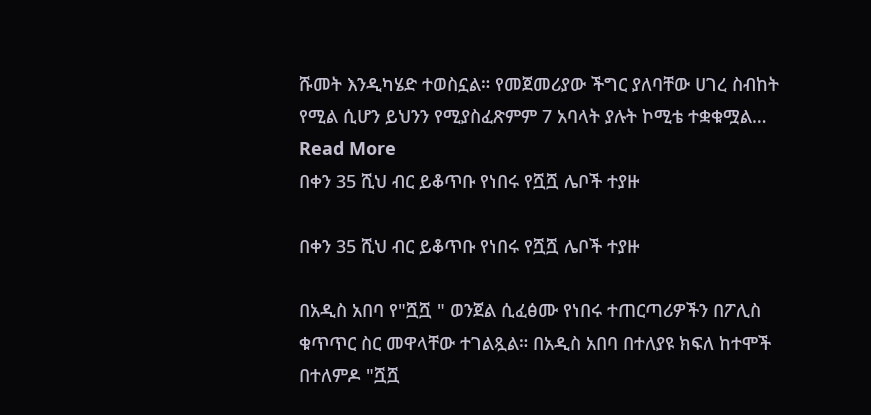ሹመት እንዲካሄድ ተወስኗል። የመጀመሪያው ችግር ያለባቸው ሀገረ ስብከት የሚል ሲሆን ይህንን የሚያስፈጽምም 7 አባላት ያሉት ኮሚቴ ተቋቁሟል…
Read More
በቀን 35 ሺህ ብር ይቆጥቡ የነበሩ የሿሿ ሌቦች ተያዙ

በቀን 35 ሺህ ብር ይቆጥቡ የነበሩ የሿሿ ሌቦች ተያዙ

በአዲስ አበባ የ"ሿሿ " ወንጀል ሲፈፅሙ የነበሩ ተጠርጣሪዎችን በፖሊስ ቁጥጥር ስር መዋላቸው ተገልጿል። በአዲስ አበባ በተለያዩ ክፍለ ከተሞች በተለምዶ "ሿሿ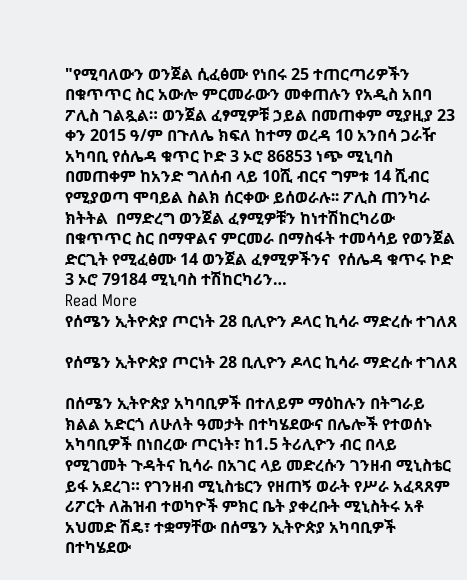"የሚባለውን ወንጀል ሲፈፅሙ የነበሩ 25 ተጠርጣሪዎችን በቁጥጥር ስር አውሎ ምርመራውን መቀጠሉን የአዲስ አበባ ፖሊስ ገልጿል። ወንጀል ፈፃሚዎቹ ኃይል በመጠቀም ሚያዚያ 23 ቀን 2015 ዓ/ም በጉለሌ ክፍለ ከተማ ወረዳ 10 አንበሳ ጋራዥ አካባቢ የሰሌዳ ቁጥር ኮድ 3 ኦሮ 86853 ነጭ ሚኒባስ በመጠቀም ከአንድ ግለሰብ ላይ 10ሺ ብርና ግምቱ 14 ሺብር የሚያወጣ ሞባይል ስልክ ሰርቀው ይሰወራሉ፡፡ ፖሊስ ጠንካራ  ክትትል  በማድረግ ወንጀል ፈፃሚዎቹን ከነተሽከርካሪው በቁጥጥር ስር በማዋልና ምርመራ በማስፋት ተመሳሳይ የወንጀል ድርጊት የሚፈፅሙ 14 ወንጀል ፈፃሚዎችንና  የሰሌዳ ቁጥሩ ኮድ 3 ኦሮ 79184 ሚኒባስ ተሽከርካሪን…
Read More
የሰሜን ኢትዮጵያ ጦርነት 28 ቢሊዮን ዶላር ኪሳራ ማድረሱ ተገለጸ

የሰሜን ኢትዮጵያ ጦርነት 28 ቢሊዮን ዶላር ኪሳራ ማድረሱ ተገለጸ

በሰሜን ኢትዮጵያ አካባቢዎች በተለይም ማዕከሉን በትግራይ ክልል አድርጎ ለሁለት ዓመታት በተካሄደውና በሌሎች የተወሰኑ አካባቢዎች በነበረው ጦርነት፣ ከ1.5 ትሪሊዮን ብር በላይ የሚገመት ጉዳትና ኪሳራ በአገር ላይ መድረሱን ገንዘብ ሚኒስቴር ይፋ አደረገ። የገንዘብ ሚኒስቴርን የዘጠኝ ወራት የሥራ አፈጻጸም ሪፖርት ለሕዝብ ተወካዮች ምክር ቤት ያቀረቡት ሚኒስትሩ አቶ አህመድ ሽዴ፣ ተቋማቸው በሰሜን ኢትዮጵያ አካባቢዎች በተካሄደው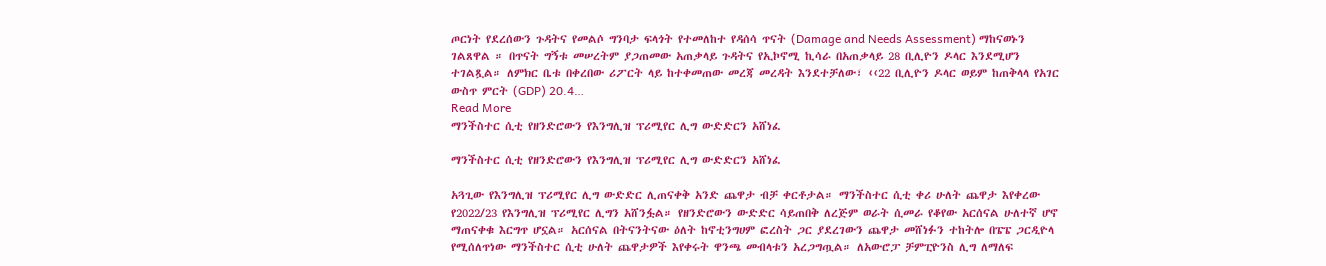ጦርነት የደረሰውን ጉዳትና የመልሶ ግንባታ ፍላጎት የተመለከተ የዳሰሳ ጥናት (Damage and Needs Assessment) ማከናወኑን ገልጸዋል ። በጥናት ግኝቱ መሠረትም ያጋጠመው አጠቃላይ ጉዳትና የኢኮኖሚ ኪሳራ በአጠቃላይ 28 ቢሊዮን ዶላር እንደሚሆን ተገልጿል። ለምክር ቤቱ በቀረበው ሪፖርት ላይ ከተቀመጠው መረጃ መረዳት እንደተቻለው፣ ‹‹22 ቢሊዮን ዶላር ወይም ከጠቅላላ የአገር ውስጥ ምርት (GDP) 20.4…
Read More
ማንችስተር ሲቲ የዘንድሮውን የእንግሊዝ ፕሪሚየር ሊግ ውድድርን አሸነፈ

ማንችስተር ሲቲ የዘንድሮውን የእንግሊዝ ፕሪሚየር ሊግ ውድድርን አሸነፈ

አጓጊው የእንግሊዝ ፕሪሚየር ሊግ ውድድር ሊጠናቀቅ አንድ ጨዋታ ብቻ ቀርቶታል። ማንችስተር ሲቲ ቀሪ ሁለት ጨዋታ እየቀረው የ2022/23 የእንግሊዝ ፕሪሚየር ሊግን አሸንፏል። የዘንድሮውን ውድድር ሳይጠበቅ ለረጅም ወራት ሲመራ የቆየው አርሰናል ሁለተኛ ሆኖ ማጠናቀቁ እርግጥ ሆኗል። አርሰናል በትናንትናው ዕለት ከኖቲንግሀም ፎረስት ጋር ያደረገውን ጨዋታ መሸነፉን ተከትሎ በፔፔ ጋርዲዮላ የሚሰለጥነው ማንችስተር ሲቲ ሁለት ጨዋታዎች እየቀሩት ዋንጫ መብላቱን አረጋግጧል። ለአውሮፓ ቻምፒዮንስ ሊግ ለማለፍ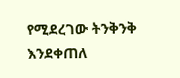የሚደረገው ትንቅንቅ እንደቀጠለ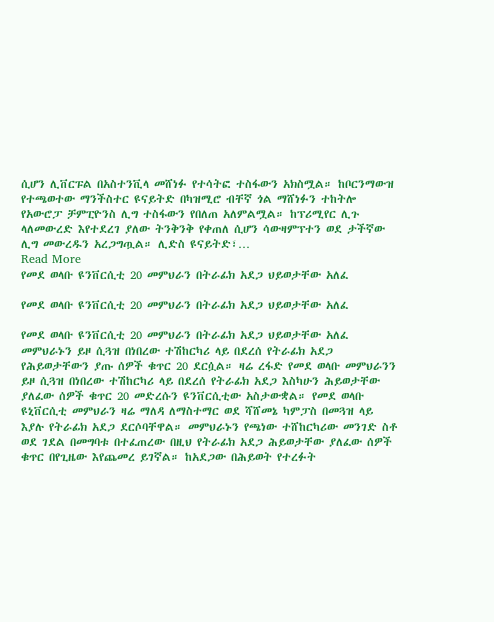ሲሆን ሊቨርፑል በአስተንቪላ መሸነፉ የተሳትፎ ተስፋውን አክስሟል። ከቦርንማውዝ የተጫወተው ማንችስተር ዩናይትድ በካዝሚሮ ብቸኛ ጎል ማሸነፉን ተከትሎ የአውሮፓ ቻምፒዮንስ ሊግ ተስፋውን የበለጠ አለምልሟል። ከፕሪሚየር ሊጉ ላለመውረድ እየተደረገ ያለው ትንቅንቅ የቀጠለ ሲሆን ሳውዛምፕተን ወደ ታችኛው ሊግ መውረዱን አረጋግጧል። ሊድስ ዩናይትድ፣…
Read More
የመደ ወላቡ ዩንቨርሲቲ 20 መምህራን በትራፊክ አደጋ ህይወታቸው አለፈ

የመደ ወላቡ ዩንቨርሲቲ 20 መምህራን በትራፊክ አደጋ ህይወታቸው አለፈ

የመደ ወላቡ ዩንቨርሲቲ 20 መምህራን በትራፊክ አደጋ ህይወታቸው አለፈ መምህራኑን ይዞ ሲጓዝ በነበረው ተሽከርካሪ ላይ በደረሰ የትራፊክ አደጋ የሕይወታቸውን ያጡ ሰዎች ቁጥር 20 ደርሷል። ዛሬ ረፋድ የመደ ወላቡ መምህራንን ይዞ ሲጓዝ በነበረው ተሽከርካሪ ላይ በደረሰ የትራፊክ አደጋ እስካሁን ሕይወታቸው ያለፈው ሰዎች ቁጥር 20 መድረሱን ዩንቨርሲቲው አስታውቋል። የመደ ወላቡ ዩኒቨርሲቲ መምህራን ዛሬ ማለዳ ለማስተማር ወደ ሻሸመኔ ካምፓስ በመጓዝ ላይ እያሉ የትራፊክ አደጋ ደርሶባቸዋል። መምህራኑን የጫነው ተሸከርካሪው መንገድ ስቶ ወደ ገደል በመግባቱ በተፈጠረው በዚህ የትራፊክ አደጋ ሕይወታቸው ያለፈው ሰዎች ቁጥር በየጊዜው እየጨመረ ይገኛል። ከአደጋው በሕይወት የተረፉት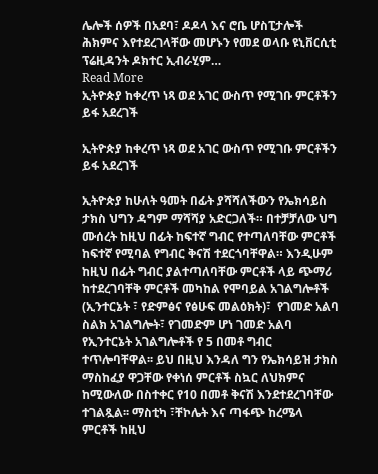ሌሎች ሰዎች በአደባ፣ ዶዶላ እና ሮቤ ሆስፒታሎች ሕክምና እየተደረገላቸው መሆኑን የመደ ወላቡ ዩኒቨርሲቲ ፕሬዚዳንት ዶክተር ኢብራሂም…
Read More
ኢትዮጵያ ከቀረጥ ነጻ ወደ አገር ውስጥ የሚገቡ ምርቶችን ይፋ አደረገች

ኢትዮጵያ ከቀረጥ ነጻ ወደ አገር ውስጥ የሚገቡ ምርቶችን ይፋ አደረገች

ኢትዮጵያ ከሁለት ዓመት በፊት ያሻሻለችውን የኤክሳይስ ታክስ ህግን ዳግም ማሻሻያ አድርጋለች። በተቻቻለው ህግ ሙሰረት ከዚህ በፊት ከፍተኛ ግብር የተጣለባቸው ምርቶች ከፍተኛ የሚባል የግብር ቅናሽ ተደርጎባቸዋል። እንዲሁም ከዚህ በፊት ግብር ያልተጣለባቸው ምርቶች ላይ ጭማሪ ከተደረገባቸቅ ምርቶች መካከል የሞባይል አገልግሎቶች (ኢንተርኔት ፣ የድምፅና የፅሁፍ መልዕክት)፣  የገመድ አልባ ስልክ አገልግሎት፣ የገመድም ሆነ ገመድ አልባ የኢንተርኔት አገልግሎቶች የ 5 በመቶ ግብር ተጥሎባቸዋል፡፡ ይህ በዚህ እንዳለ ግን የኤክሳይዝ ታክስ ማስከፈያ ዋጋቸው የቀነሰ ምርቶች ስኳር ለህክምና ከሚውለው በስተቀር የ10 በመቶ ቅናሽ እንደተደረገባቸው ተገልጿል፡፡ ማስቲካ ፣ቸኮሌት እና ጣፋጭ ከረሜላ ምርቶች ከዚህ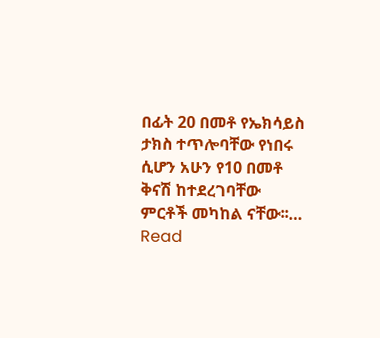በፊት 20 በመቶ የኤክሳይስ ታክስ ተጥሎባቸው የነበሩ ሲሆን አሁን የ10 በመቶ ቅናሽ ከተደረገባቸው  ምርቶች መካከል ናቸው፡፡…
Read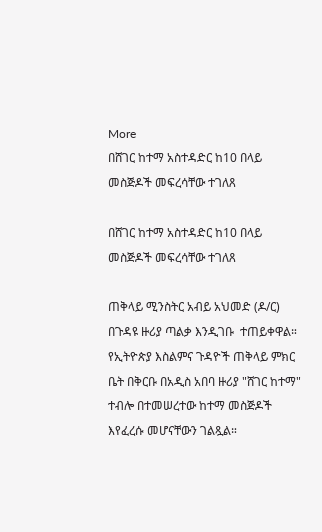More
በሸገር ከተማ አስተዳድር ከ10 በላይ መስጅዶች መፍረሳቸው ተገለጸ

በሸገር ከተማ አስተዳድር ከ10 በላይ መስጅዶች መፍረሳቸው ተገለጸ

ጠቅላይ ሚንስትር አብይ አህመድ (ዶ/ር) በጉዳዩ ዙሪያ ጣልቃ እንዲገቡ  ተጠይቀዋል። የኢትዮጵያ እስልምና ጉዳዮች ጠቅላይ ምክር ቤት በቅርቡ በአዲስ አበባ ዙሪያ "ሸገር ከተማ" ተብሎ በተመሠረተው ከተማ መስጅዶች እየፈረሱ መሆናቸውን ገልጿል።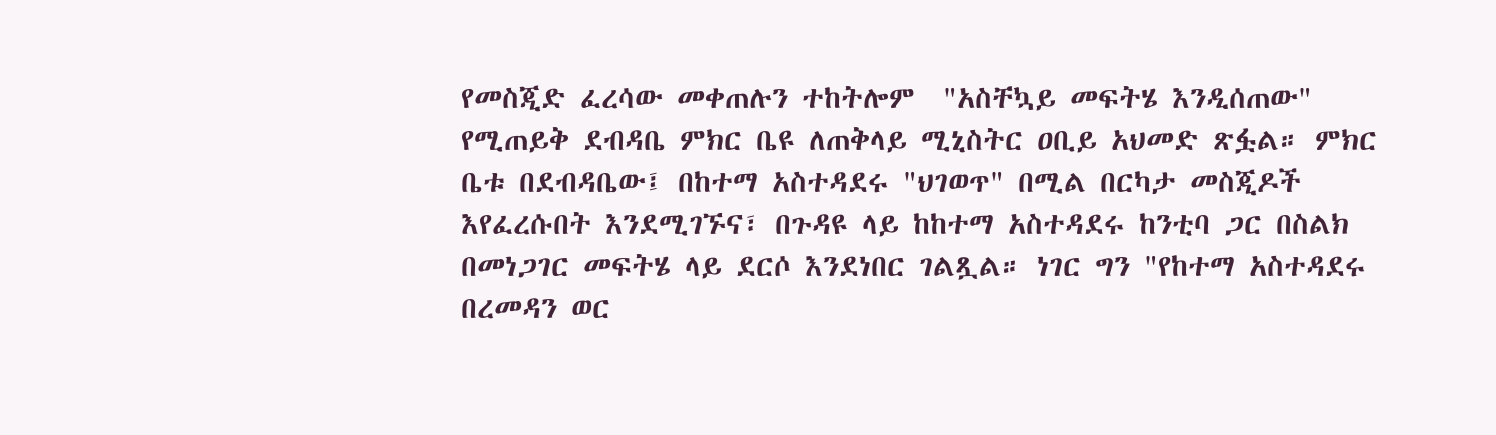የመስጂድ ፈረሳው መቀጠሉን ተከትሎም  "አስቸኳይ መፍትሄ እንዲሰጠው" የሚጠይቅ ደብዳቤ ምክር ቤዩ ለጠቅላይ ሚኒስትር ዐቢይ አህመድ ጽፏል። ምክር ቤቱ በደብዳቤው፤ በከተማ አስተዳደሩ "ህገወጥ" በሚል በርካታ መስጂዶች እየፈረሱበት እንደሚገኙና፣ በጉዳዩ ላይ ከከተማ አስተዳደሩ ከንቲባ ጋር በስልክ በመነጋገር መፍትሄ ላይ ደርሶ እንደነበር ገልጿል። ነገር ግን "የከተማ አስተዳደሩ በረመዳን ወር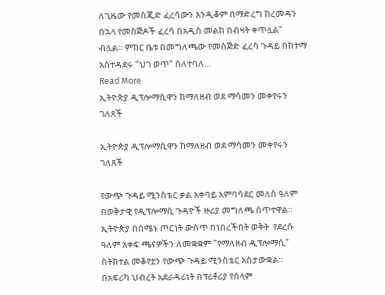ለጊዜው የመስጂድ ፈረሳውን እንዲቆም በማድረግ ከረመዳን በኋላ የመስጅዶች ፈረሳ በአዲስ መልከ በብዛት ቀጥሏል"  ብሏል። ምክር ቤቱ በመግለጫው የመስጅድ ፈረሳ ጉዳይ በከተማ አስተዳደሩ "ህገ ወጥ" ስለተባለ…
Read More
ኢትዮጵያ ዲፕሎማሲዋን ከማለዘብ ወደ ማሳመን መቀየሩን ገለጸች

ኢትዮጵያ ዲፕሎማሲዋን ከማለዘብ ወደ ማሳመን መቀየሩን ገለጸች

የውጭ ጉዳይ ሚንስቴር ቃል አቀባይ አምባሳደር መለስ ዓለም በወቅታዊ የዲፕሎማሲ ጉዳዮች ዙሪያ መግለጫ ሰጥተዋል። ኢትዮጵያ በሰሜኑ ጦርነት ውስጥ በነበረችበት ወቅት  የደረሱ ዓለም አቀፍ ጫናዎችን ለመቋቋም "የማለዘብ ዲፕሎማሲ" ስትከተል መቆየቷን የውጭ ጉዳይ ሚንስቴር አስታውቋል። በአፍሪካ ህብረት አደራዳሪነት በፕሪቶሪያ የሰላም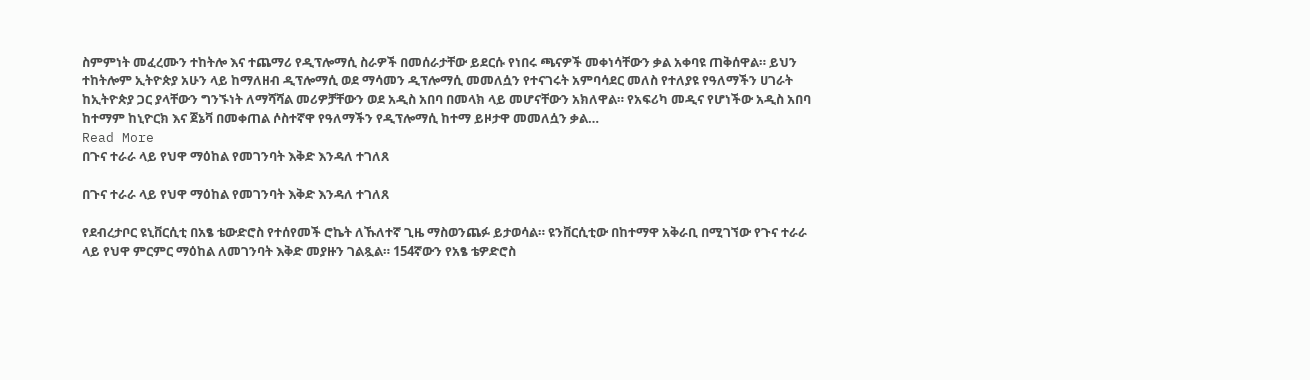ስምምነት መፈረሙን ተከትሎ እና ተጨማሪ የዲፕሎማሲ ስራዎች በመሰራታቸው ይደርሱ የነበሩ ጫናዎች መቀነሳቸውን ቃል አቀባዩ ጠቅሰዋል። ይህን ተከትሎም ኢትዮጵያ አሁን ላይ ከማለዘብ ዲፕሎማሲ ወደ ማሳመን ዲፕሎማሲ መመለሷን የተናገሩት አምባሳደር መለስ የተለያዩ የዓለማችን ሀገራት ከኢትዮጵያ ጋር ያላቸውን ግንኙነት ለማሻሻል መሪዎቻቸውን ወደ አዲስ አበባ በመላክ ላይ መሆናቸውን አክለዋል። የአፍሪካ መዲና የሆነችው አዲስ አበባ ከተማም ከኒዮርክ እና ጀኔቫ በመቀጠል ሶስተኛዋ የዓለማችን የዲፕሎማሲ ከተማ ይዞታዋ መመለሷን ቃል…
Read More
በጉና ተራራ ላይ የህዋ ማዕከል የመገንባት እቅድ እንዳለ ተገለጸ

በጉና ተራራ ላይ የህዋ ማዕከል የመገንባት እቅድ እንዳለ ተገለጸ

የደብረታቦር ዩኒቨርሲቲ በአፄ ቴውድሮስ የተሰየመች ሮኬት ለኹለተኛ ጊዜ ማስወንጨፉ ይታወሳል። ዩንቨርሲቲው በከተማዋ አቅራቢ በሚገኘው የጉና ተራራ ላይ የህዋ ምርምር ማዕከል ለመገንባት እቅድ መያዙን ገልጿል። 154ኛውን የአፄ ቴዎድሮስ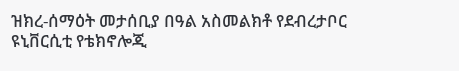ዝክረ-ሰማዕት መታሰቢያ በዓል አስመልክቶ የደብረታቦር ዩኒቨርሲቲ የቴክኖሎጂ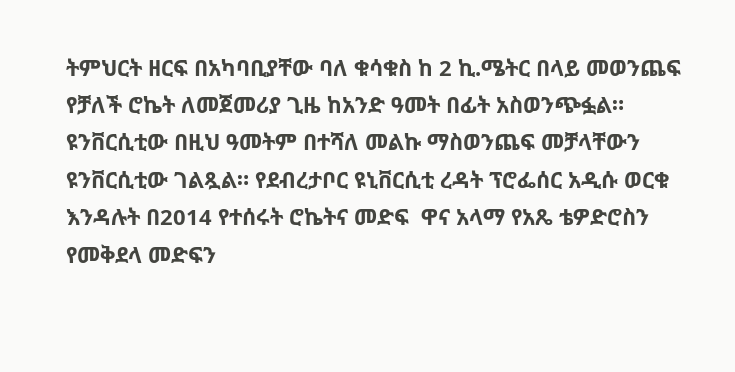ትምህርት ዘርፍ በአካባቢያቸው ባለ ቁሳቁስ ከ 2 ኪ.ሜትር በላይ መወንጨፍ የቻለች ሮኬት ለመጀመሪያ ጊዜ ከአንድ ዓመት በፊት አስወንጭፏል። ዩንቨርሲቲው በዚህ ዓመትም በተሻለ መልኩ ማስወንጨፍ መቻላቸውን ዩንቨርሲቲው ገልጿል። የደብረታቦር ዩኒቨርሲቲ ረዳት ፕሮፌሰር አዲሱ ወርቁ እንዳሉት በ2014 የተሰሩት ሮኬትና መድፍ  ዋና አላማ የአጼ ቴዎድሮስን የመቅደላ መድፍን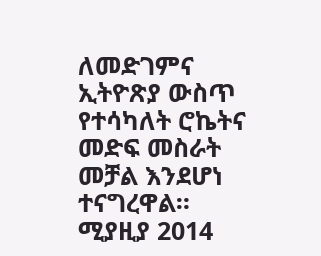ለመድገምና ኢትዮጽያ ውስጥ የተሳካለት ሮኬትና መድፍ መስራት መቻል እንደሆነ ተናግረዋል።  ሚያዚያ 2014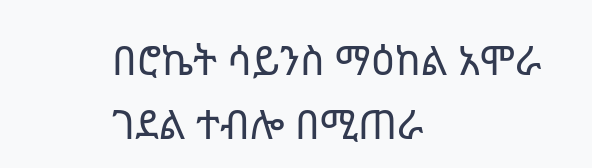በሮኬት ሳይንስ ማዕከል አሞራ ገደል ተብሎ በሚጠራ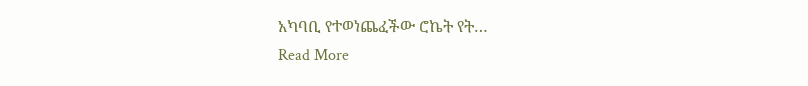አካባቢ የተወነጨፈችው ሮኬት የት…
Read More